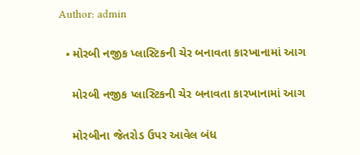Author: admin

  • મોરબી નજીક પ્લાસ્ટિકની ચેર બનાવતા કારખાનામાં આગ

    મોરબી નજીક પ્લાસ્ટિકની ચેર બનાવતા કારખાનામાં આગ

    મોરબીના જેતરોડ ઉપર આવેલ બંધ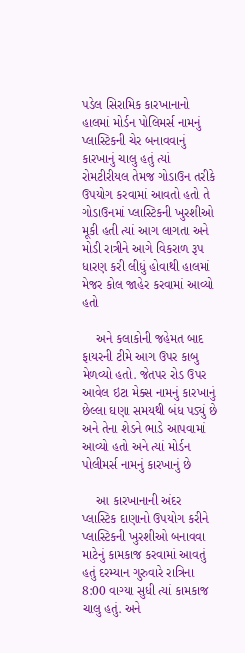પડેલ સિરામિક કારખાનાનો હાલમાં મોર્ડન પોલિમર્સ નામનું પ્લાસ્ટિકની ચેર બનાવવાનું કારખાનું ચાલુ હતું ત્યાં રોમટીરીયલ તેમજ ગોડાઉન તરીકે ઉપયોગ કરવામાં આવતો હતો તે ગોડાઉનમાં પ્લાસ્ટિકની ખુરશીઓ મૂકી હતી ત્યાં આગ લાગતા અને મોડી રાત્રીને આગે વિકરાળ રૂપ ધારણ કરી લીધું હોવાથી હાલમાં મેજર કોલ જાહેર કરવામાં આવ્યો હતો

    અને કલાકોની જહેમત બાદ ફાયરની ટીમે આગ ઉપર કાબુ મેળવ્યો હતો. જેતપર રોડ ઉપર આવેલ ઇટા મેક્સ નામનું કારખાનું છેલ્લા ઘણા સમયથી બંધ પડ્યું છે અને તેના શેડને ભાડે આપવામાં આવ્યો હતો અને ત્યાં મોર્ડન પોલીમર્સ નામનું કારખાનું છે

    આ કારખાનાની અંદર પ્લાસ્ટિક દાણાનો ઉપયોગ કરીને પ્લાસ્ટિકની ખુરશીઓ બનાવવા માટેનું કામકાજ કરવામાં આવતું હતું દરમ્યાન ગુરુવારે રાત્રિના 8:00 વાગ્યા સુધી ત્યાં કામકાજ ચાલુ હતું. અને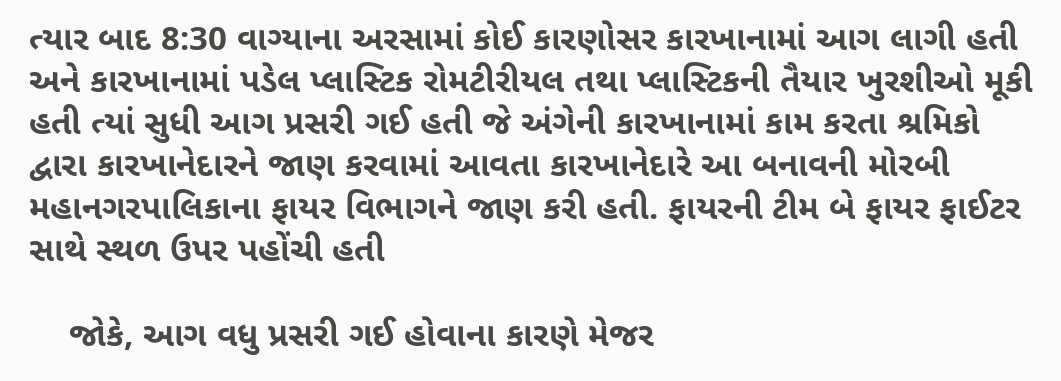ત્યાર બાદ 8:30 વાગ્યાના અરસામાં કોઈ કારણોસર કારખાનામાં આગ લાગી હતી અને કારખાનામાં પડેલ પ્લાસ્ટિક રોમટીરીયલ તથા પ્લાસ્ટિકની તૈયાર ખુરશીઓ મૂકી હતી ત્યાં સુધી આગ પ્રસરી ગઈ હતી જે અંગેની કારખાનામાં કામ કરતા શ્રમિકો દ્વારા કારખાનેદારને જાણ કરવામાં આવતા કારખાનેદારે આ બનાવની મોરબી મહાનગરપાલિકાના ફાયર વિભાગને જાણ કરી હતી. ફાયરની ટીમ બે ફાયર ફાઈટર સાથે સ્થળ ઉપર પહોંચી હતી

    જોકે, આગ વધુ પ્રસરી ગઈ હોવાના કારણે મેજર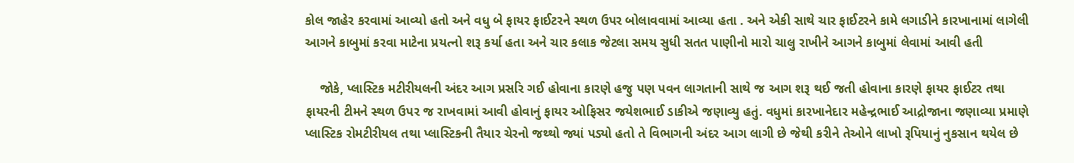કોલ જાહેર કરવામાં આવ્યો હતો અને વધુ બે ફાયર ફાઈટરને સ્થળ ઉપર બોલાવવામાં આવ્યા હતા . અને એકી સાથે ચાર ફાઈટરને કામે લગાડીને કારખાનામાં લાગેલી આગને કાબુમાં કરવા માટેના પ્રયત્નો શરૂ કર્યા હતા અને ચાર કલાક જેટલા સમય સુધી સતત પાણીનો મારો ચાલુ રાખીને આગને કાબુમાં લેવામાં આવી હતી

    જોકે, પ્લાસ્ટિક મટીરીયલની અંદર આગ પ્રસરિ ગઈ હોવાના કારણે હજુ પણ પવન લાગતાની સાથે જ આગ શરૂ થઈ જતી હોવાના કારણે ફાયર ફાઈટર તથા ફાયરની ટીમને સ્થળ ઉપર જ રાખવામાં આવી હોવાનું ફાયર ઓફિસર જયેશભાઈ ડાકીએ જણાવ્યુ હતું. વધુમાં કારખાનેદાર મહેન્દ્રભાઈ આદ્રોજાના જણાવ્યા પ્રમાણે પ્લાસ્ટિક રોમટીરીયલ તથા પ્લાસ્ટિકની તૈયાર ચેરનો જથ્થો જ્યાં પડ્યો હતો તે વિભાગની અંદર આગ લાગી છે જેથી કરીને તેઓને લાખો રૂપિયાનું નુકસાન થયેલ છે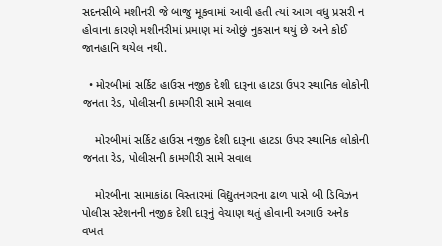સદનસીબે મશીનરી જે બાજુ મૂકવામાં આવી હતી ત્યાં આગ વધુ પ્રસરી ન હોવાના કારણે મશીનરીમાં પ્રમાણ માં ઓછું નુકસાન થયું છે અને કોઈ જાનહાનિ થયેલ નથી.

  • મોરબીમાં સર્કિટ હાઉસ નજીક દેશી દારૂના હાટડા ઉપર સ્થાનિક લોકોની જનતા રેડ, પોલીસની કામગીરી સામે સવાલ

    મોરબીમાં સર્કિટ હાઉસ નજીક દેશી દારૂના હાટડા ઉપર સ્થાનિક લોકોની જનતા રેડ, પોલીસની કામગીરી સામે સવાલ

    મોરબીના સામાકાંઠા વિસ્તારમાં વિદ્યુતનગરના ઢાળ પાસે બી ડિવિઝન પોલીસ સ્ટેશનની નજીક દેશી દારૂનું વેચાણ થતું હોવાની અગાઉ અનેક વખત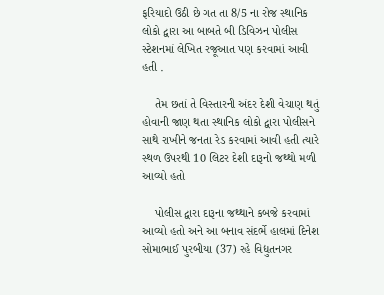ફરિયાદો ઉઠી છે ગત તા 8/5 ના રોજ સ્થાનિક લોકો દ્વારા આ બાબતે બી ડિવિઝન પોલીસ સ્ટેશનમાં લેખિત રજૂઆત પણ કરવામાં આવી હતી .

    તેમ છતાં તે વિસ્તારની અંદર દેશી વેચાણ થતું હોવાની જાણ થતા સ્થાનિક લોકો દ્વારા પોલીસને સાથે રાખીને જનતા રેડ કરવામાં આવી હતી ત્યારે સ્થળ ઉપરથી 10 લિટર દેશી દારૂનો જથ્થો મળી આવ્યો હતો

    પોલીસ દ્વારા દારૂના જથ્થાને કબજે કરવામાં આવ્યો હતો અને આ બનાવ સંદર્ભે હાલમાં દિનેશ સોમાભાઈ પુરબીયા (37) રહે વિદ્યુતનગર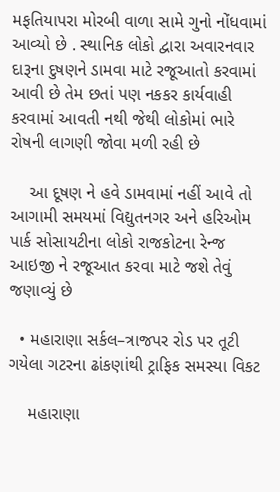મફતિયાપરા મોરબી વાળા સામે ગુનો નોંધવામાં આવ્યો છે . સ્થાનિક લોકો દ્વારા અવારનવાર દારૂના દુષણને ડામવા માટે રજૂઆતો કરવામાં આવી છે તેમ છતાં પણ નકકર કાર્યવાહી કરવામાં આવતી નથી જેથી લોકોમાં ભારે રોષની લાગણી જોવા મળી રહી છે

    આ દૂષણ ને હવે ડામવામાં નહીં આવે તો આગામી સમયમાં વિદ્યુતનગર અને હરિઓમ પાર્ક સોસાયટીના લોકો રાજકોટના રેન્જ આઇજી ને રજૂઆત કરવા માટે જશે તેવું જણાવ્યું છે

  • મહારાણા સર્કલ–ત્રાજપર રોડ પર તૂટી ગયેલા ગટરના ઢાંકણાંથી ટ્રાફિક સમસ્યા વિકટ

    મહારાણા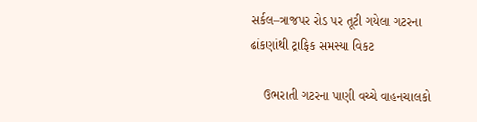સર્કલ–ત્રાજપર રોડ પર તૂટી ગયેલા ગટરના ઢાંકણાંથી ટ્રાફિક સમસ્યા વિકટ

    ઉભરાતી ગટરના પાણી વચ્ચે વાહનચાલકો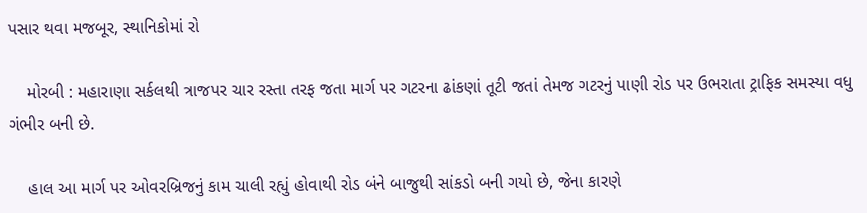પસાર થવા મજબૂર, સ્થાનિકોમાં રો

    મોરબી : મહારાણા સર્કલથી ત્રાજપર ચાર રસ્તા તરફ જતા માર્ગ પર ગટરના ઢાંકણાં તૂટી જતાં તેમજ ગટરનું પાણી રોડ પર ઉભરાતા ટ્રાફિક સમસ્યા વધુ ગંભીર બની છે.

    હાલ આ માર્ગ પર ઓવરબ્રિજનું કામ ચાલી રહ્યું હોવાથી રોડ બંને બાજુથી સાંકડો બની ગયો છે, જેના કારણે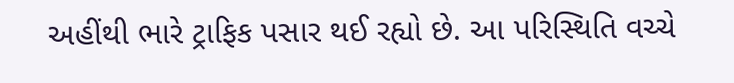અહીંથી ભારે ટ્રાફિક પસાર થઈ રહ્યો છે. આ પરિસ્થિતિ વચ્ચે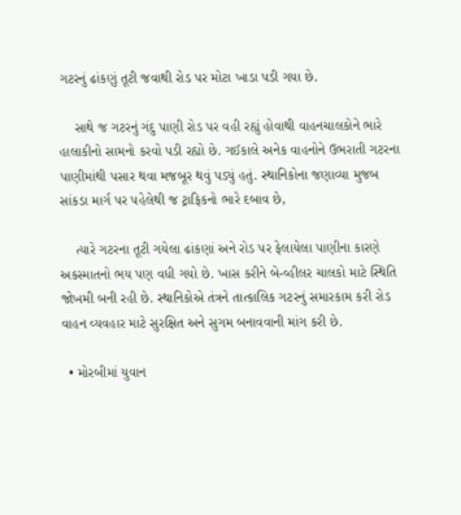ગટરનું ઢાંકણું તૂટી જવાથી રોડ પર મોટા ખાડા પડી ગયા છે.

    સાથે જ ગટરનું ગંદુ પાણી રોડ પર વહી રહ્યું હોવાથી વાહનચાલકોને ભારે હાલાકીનો સામનો કરવો પડી રહ્યો છે. ગઈકાલે અનેક વાહનોને ઉભરાતી ગટરના પાણીમાંથી પસાર થવા મજબૂર થવું પડ્યું હતું. સ્થાનિકોના જણાવ્યા મુજબ સાંકડા માર્ગ પર પહેલેથી જ ટ્રાફિકનો ભારે દબાવ છે,

    ત્યારે ગટરના તૂટી ગયેલા ઢાંકણાં અને રોડ પર ફેલાયેલા પાણીના કારણે અકસ્માતનો ભય પણ વધી ગયો છે. ખાસ કરીને બે-વ્હીલર ચાલકો માટે સ્થિતિ જોખમી બની રહી છે. સ્થાનિકોએ તંત્રને તાત્કાલિક ગટરનું સમારકામ કરી રોડ વાહન વ્યવહાર માટે સુરક્ષિત અને સુગમ બનાવવાની માંગ કરી છે.

  • મોરબીમાં યુવાન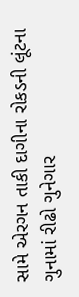સામે એરગન તાકી દાગીના રોકડની લૂંટના ગુનામાં રીઢો ગુનેગાર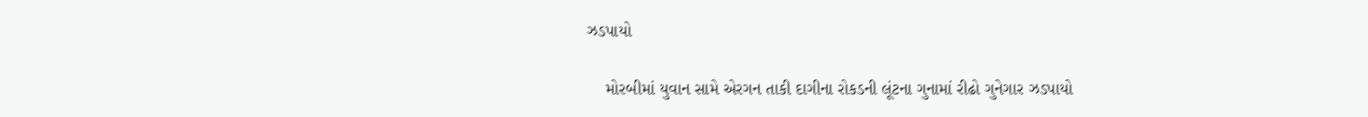ઝડપાયો

    મોરબીમાં યુવાન સામે એરગન તાકી દાગીના રોકડની લૂંટના ગુનામાં રીઢો ગુનેગાર ઝડપાયો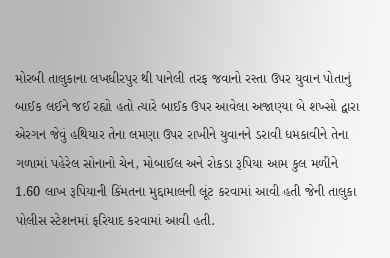મોરબી તાલુકાના લખધીરપુર થી પાનેલી તરફ જવાનો રસ્તા ઉપર યુવાન પોતાનું બાઈક લઈને જઈ રહ્યો હતો ત્યારે બાઈક ઉપર આવેલા અજાણ્યા બે શખ્સો દ્વારા એરગન જેવું હથિયાર તેના લમણા ઉપર રાખીને યુવાનને ડરાવી ધમકાવીને તેના ગળામાં પહેરેલ સોનાનો ચેન, મોબાઈલ અને રોકડા રૂપિયા આમ કુલ મળીને 1.60 લાખ રૂપિયાની કિંમતના મુદ્દામાલની લૂંટ કરવામાં આવી હતી જેની તાલુકા પોલીસ સ્ટેશનમાં ફરિયાદ કરવામાં આવી હતી.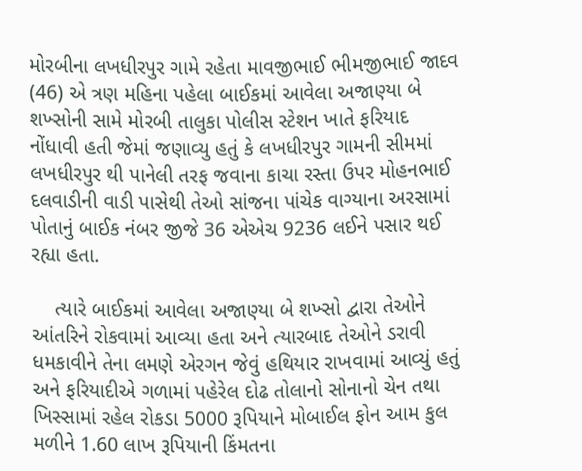મોરબીના લખધીરપુર ગામે રહેતા માવજીભાઈ ભીમજીભાઈ જાદવ (46) એ ત્રણ મહિના પહેલા બાઈકમાં આવેલા અજાણ્યા બે શખ્સોની સામે મોરબી તાલુકા પોલીસ સ્ટેશન ખાતે ફરિયાદ નોંધાવી હતી જેમાં જણાવ્યુ હતું કે લખધીરપુર ગામની સીમમાં લખધીરપુર થી પાનેલી તરફ જવાના કાચા રસ્તા ઉપર મોહનભાઈ દલવાડીની વાડી પાસેથી તેઓ સાંજના પાંચેક વાગ્યાના અરસામાં પોતાનું બાઈક નંબર જીજે 36 એએચ 9236 લઈને પસાર થઈ રહ્યા હતા.

    ત્યારે બાઈકમાં આવેલા અજાણ્યા બે શખ્સો દ્વારા તેઓને આંતરિને રોકવામાં આવ્યા હતા અને ત્યારબાદ તેઓને ડરાવી ધમકાવીને તેના લમણે એરગન જેવું હથિયાર રાખવામાં આવ્યું હતું અને ફરિયાદીએ ગળામાં પહેરેલ દોઢ તોલાનો સોનાનો ચેન તથા ખિસ્સામાં રહેલ રોકડા 5000 રૂપિયાને મોબાઈલ ફોન આમ કુલ મળીને 1.60 લાખ રૂપિયાની કિંમતના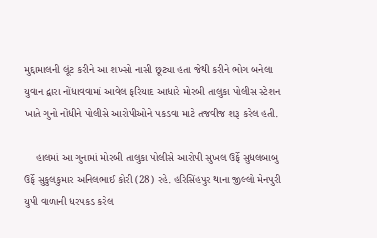મુદ્દામાલની લૂંટ કરીને આ શખ્સો નાસી છૂટ્યા હતા જેથી કરીને ભોગ બનેલા યુવાન દ્વારા નોંધાવવામાં આવેલ ફરિયાદ આધારે મોરબી તાલુકા પોલીસ સ્ટેશન ખાતે ગુનો નોંધીને પોલીસે આરોપીઓને પકડવા માટે તજવીજ શરૂ કરેલ હતી.

    હાલમાં આ ગુનામાં મોરબી તાલુકા પોલીસે આરોપી સુખલ ઉર્ફે સુધલબાબુ ઉર્ફે સુકુલકુમાર અનિલભાઈ કોરી (28) રહે. હરિસિંહપુર થાના જીલ્લો મેનપુરી યુપી વાળાની ધરપકડ કરેલ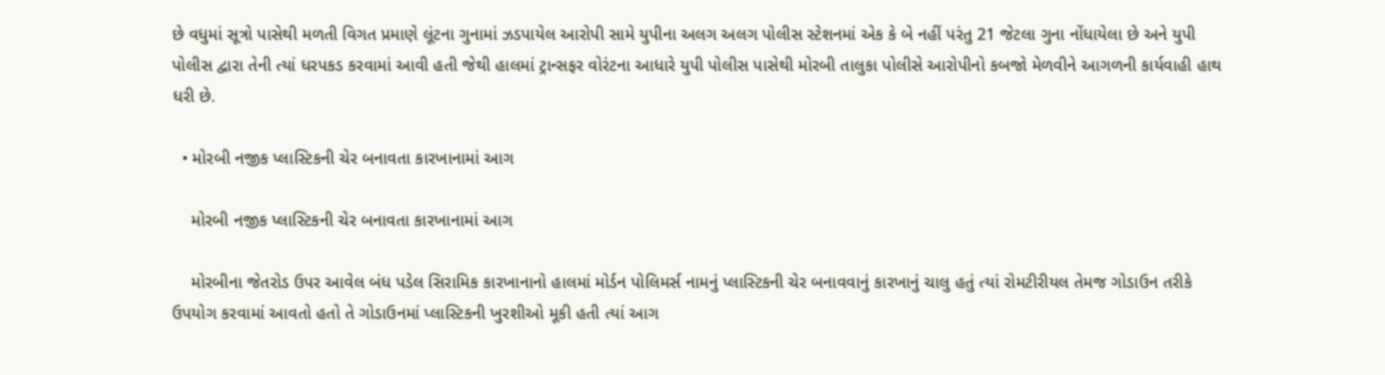છે વધુમાં સૂત્રો પાસેથી મળતી વિગત પ્રમાણે લૂંટના ગુનામાં ઝડપાયેલ આરોપી સામે યુપીના અલગ અલગ પોલીસ સ્ટેશનમાં એક કે બે નહીં પરંતુ 21 જેટલા ગુના નોંધાયેલા છે અને યુપી પોલીસ દ્વારા તેની ત્યાં ધરપકડ કરવામાં આવી હતી જેથી હાલમાં ટ્રાન્સફર વોરંટના આધારે યુપી પોલીસ પાસેથી મોરબી તાલુકા પોલીસે આરોપીનો કબજો મેળવીને આગળની કાર્યવાહી હાથ ધરી છે.

  • મોરબી નજીક પ્લાસ્ટિકની ચેર બનાવતા કારખાનામાં આગ

    મોરબી નજીક પ્લાસ્ટિકની ચેર બનાવતા કારખાનામાં આગ

    મોરબીના જેતરોડ ઉપર આવેલ બંધ પડેલ સિરામિક કારખાનાનો હાલમાં મોર્ડન પોલિમર્સ નામનું પ્લાસ્ટિકની ચેર બનાવવાનું કારખાનું ચાલુ હતું ત્યાં રોમટીરીયલ તેમજ ગોડાઉન તરીકે ઉપયોગ કરવામાં આવતો હતો તે ગોડાઉનમાં પ્લાસ્ટિકની ખુરશીઓ મૂકી હતી ત્યાં આગ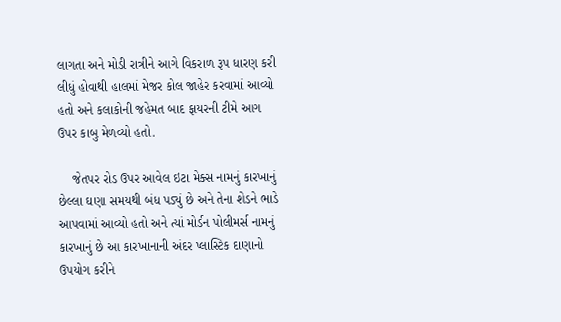લાગતા અને મોડી રાત્રીને આગે વિકરાળ રૂપ ધારણ કરી લીધું હોવાથી હાલમાં મેજર કોલ જાહેર કરવામાં આવ્યો હતો અને કલાકોની જહેમત બાદ ફાયરની ટીમે આગ ઉપર કાબુ મેળવ્યો હતો.

    જેતપર રોડ ઉપર આવેલ ઇટા મેક્સ નામનું કારખાનું છેલ્લા ઘણા સમયથી બંધ પડ્યું છે અને તેના શેડને ભાડે આપવામાં આવ્યો હતો અને ત્યાં મોર્ડન પોલીમર્સ નામનું કારખાનું છે આ કારખાનાની અંદર પ્લાસ્ટિક દાણાનો ઉપયોગ કરીને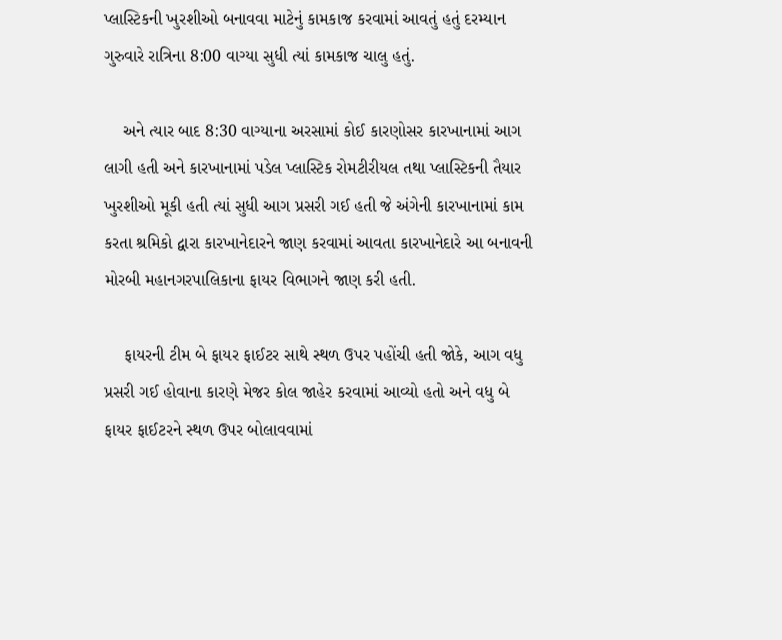પ્લાસ્ટિકની ખુરશીઓ બનાવવા માટેનું કામકાજ કરવામાં આવતું હતું દરમ્યાન ગુરુવારે રાત્રિના 8:00 વાગ્યા સુધી ત્યાં કામકાજ ચાલુ હતું.

    અને ત્યાર બાદ 8:30 વાગ્યાના અરસામાં કોઈ કારણોસર કારખાનામાં આગ લાગી હતી અને કારખાનામાં પડેલ પ્લાસ્ટિક રોમટીરીયલ તથા પ્લાસ્ટિકની તૈયાર ખુરશીઓ મૂકી હતી ત્યાં સુધી આગ પ્રસરી ગઈ હતી જે અંગેની કારખાનામાં કામ કરતા શ્રમિકો દ્વારા કારખાનેદારને જાણ કરવામાં આવતા કારખાનેદારે આ બનાવની મોરબી મહાનગરપાલિકાના ફાયર વિભાગને જાણ કરી હતી.

    ફાયરની ટીમ બે ફાયર ફાઈટર સાથે સ્થળ ઉપર પહોંચી હતી જોકે, આગ વધુ પ્રસરી ગઈ હોવાના કારણે મેજર કોલ જાહેર કરવામાં આવ્યો હતો અને વધુ બે ફાયર ફાઈટરને સ્થળ ઉપર બોલાવવામાં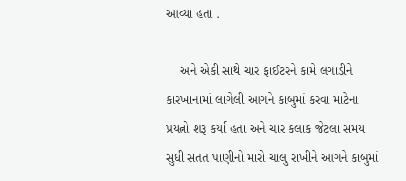આવ્યા હતા .

    અને એકી સાથે ચાર ફાઈટરને કામે લગાડીને કારખાનામાં લાગેલી આગને કાબુમાં કરવા માટેના પ્રયત્નો શરૂ કર્યા હતા અને ચાર કલાક જેટલા સમય સુધી સતત પાણીનો મારો ચાલુ રાખીને આગને કાબુમાં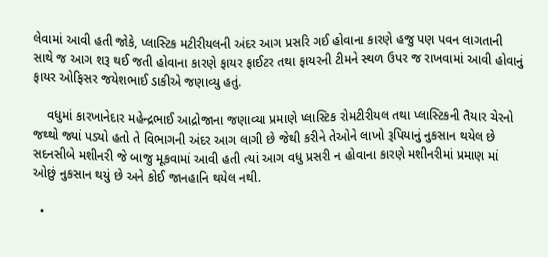લેવામાં આવી હતી જોકે, પ્લાસ્ટિક મટીરીયલની અંદર આગ પ્રસરિ ગઈ હોવાના કારણે હજુ પણ પવન લાગતાની સાથે જ આગ શરૂ થઈ જતી હોવાના કારણે ફાયર ફાઈટર તથા ફાયરની ટીમને સ્થળ ઉપર જ રાખવામાં આવી હોવાનું ફાયર ઓફિસર જયેશભાઈ ડાકીએ જણાવ્યુ હતું.

    વધુમાં કારખાનેદાર મહેન્દ્રભાઈ આદ્રોજાના જણાવ્યા પ્રમાણે પ્લાસ્ટિક રોમટીરીયલ તથા પ્લાસ્ટિકની તૈયાર ચેરનો જથ્થો જ્યાં પડ્યો હતો તે વિભાગની અંદર આગ લાગી છે જેથી કરીને તેઓને લાખો રૂપિયાનું નુકસાન થયેલ છે સદનસીબે મશીનરી જે બાજુ મૂકવામાં આવી હતી ત્યાં આગ વધુ પ્રસરી ન હોવાના કારણે મશીનરીમાં પ્રમાણ માં ઓછું નુકસાન થયું છે અને કોઈ જાનહાનિ થયેલ નથી.

  •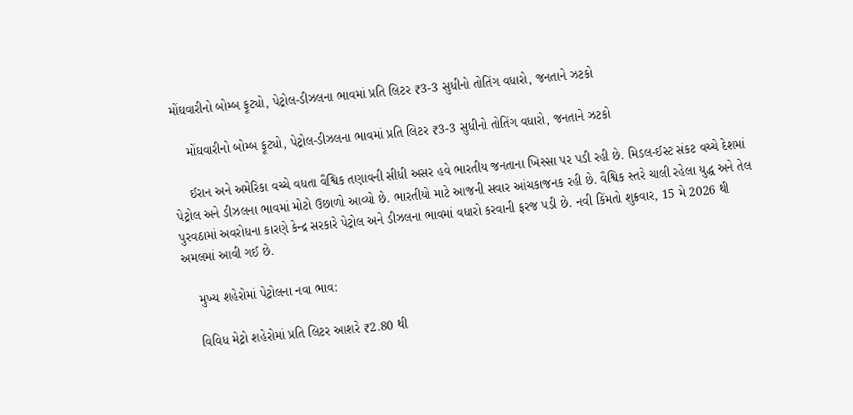મોંઘવારીનો બોમ્બ ફૂટ્યો, પેટ્રોલ-ડીઝલના ભાવમાં પ્રતિ લિટર ₹3-3 સુધીનો તોતિંગ વધારો, જનતાને ઝટકો

    મોંઘવારીનો બોમ્બ ફૂટ્યો, પેટ્રોલ-ડીઝલના ભાવમાં પ્રતિ લિટર ₹3-3 સુધીનો તોતિંગ વધારો, જનતાને ઝટકો

    ઈરાન અને અમેરિકા વચ્ચે વધતા વૈશ્વિક તણાવની સીધી અસર હવે ભારતીય જનતાના ખિસ્સા પર પડી રહી છે. મિડલ-ઈસ્ટ સંકટ વચ્ચે દેશમાં પેટ્રોલ અને ડીઝલના ભાવમાં મોટો ઉછાળો આવ્યો છે. ભારતીયો માટે આજની સવાર આંચકાજનક રહી છે. વૈશ્વિક સ્તરે ચાલી રહેલા યુદ્ધ અને તેલ પુરવઠામાં અવરોધના કારણે કેન્દ્ર સરકારે પેટ્રોલ અને ડીઝલના ભાવમાં વધારો કરવાની ફરજ પડી છે. નવી કિંમતો શુક્રવાર, 15 મે 2026 થી અમલમાં આવી ગઈ છે.

    મુખ્ય શહેરોમાં પેટ્રોલના નવા ભાવ:

    વિવિધ મેટ્રો શહેરોમાં પ્રતિ લિટર આશરે ₹2.80 થી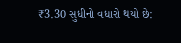₹3.30 સુધીનો વધારો થયો છે: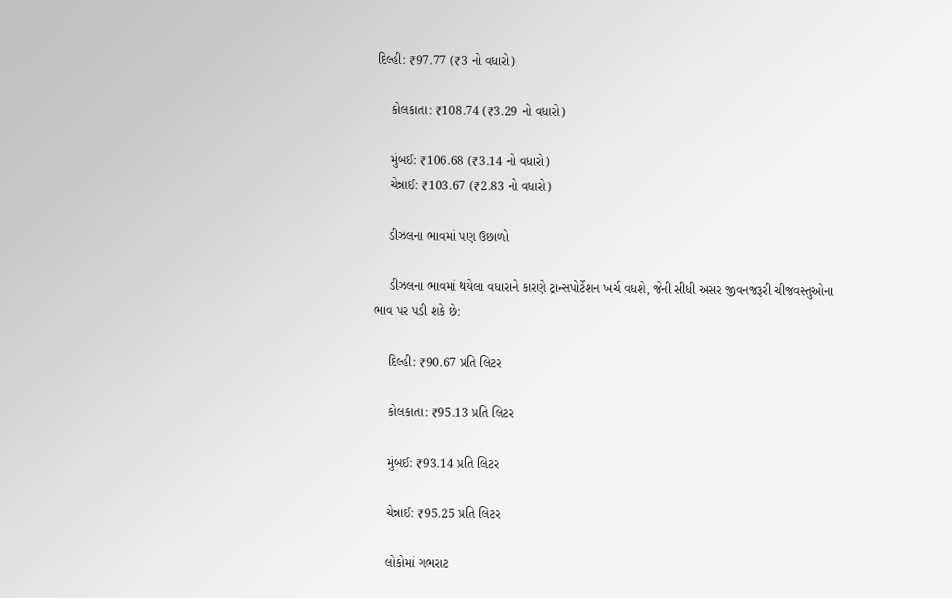દિલ્હી: ₹97.77 (₹3 નો વધારો)

    કોલકાતા: ₹108.74 (₹3.29 નો વધારો)

    મુંબઈ: ₹106.68 (₹3.14 નો વધારો)
    ચેન્નાઈ: ₹103.67 (₹2.83 નો વધારો)

    ડીઝલના ભાવમાં પણ ઉછાળો

    ડીઝલના ભાવમાં થયેલા વધારાને કારણે ટ્રાન્સપોર્ટેશન ખર્ચ વધશે, જેની સીધી અસર જીવનજરૂરી ચીજવસ્તુઓના ભાવ પર પડી શકે છે:

    દિલ્હી: ₹90.67 પ્રતિ લિટર

    કોલકાતા: ₹95.13 પ્રતિ લિટર

    મુંબઈ: ₹93.14 પ્રતિ લિટર

    ચેન્નાઈ: ₹95.25 પ્રતિ લિટર

    લોકોમાં ગભરાટ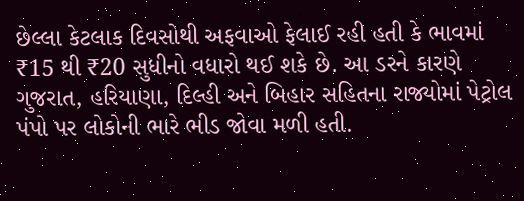છેલ્લા કેટલાક દિવસોથી અફવાઓ ફેલાઈ રહી હતી કે ભાવમાં ₹15 થી ₹20 સુધીનો વધારો થઈ શકે છે. આ ડરને કારણે ગુજરાત, હરિયાણા, દિલ્હી અને બિહાર સહિતના રાજ્યોમાં પેટ્રોલ પંપો પર લોકોની ભારે ભીડ જોવા મળી હતી.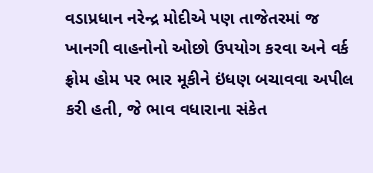વડાપ્રધાન નરેન્દ્ર મોદીએ પણ તાજેતરમાં જ ખાનગી વાહનોનો ઓછો ઉપયોગ કરવા અને વર્ક ફ્રોમ હોમ પર ભાર મૂકીને ઇંધણ બચાવવા અપીલ કરી હતી, જે ભાવ વધારાના સંકેત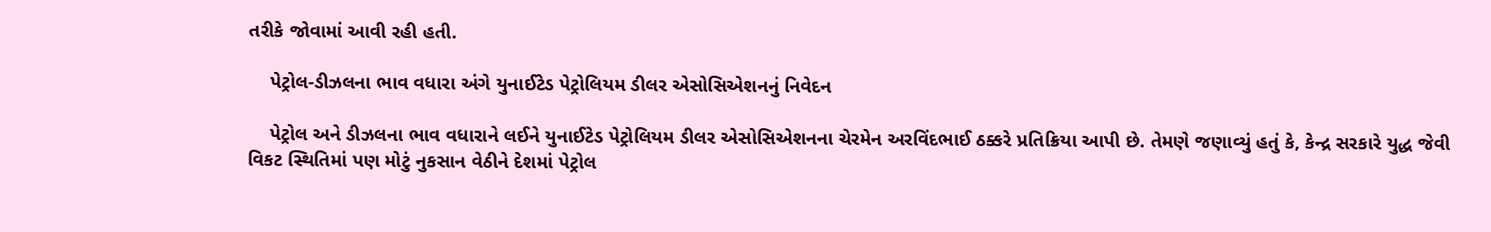તરીકે જોવામાં આવી રહી હતી.

    પેટ્રોલ-ડીઝલના ભાવ વધારા અંગે યુનાઈટેડ પેટ્રોલિયમ ડીલર એસોસિએશનનું નિવેદન

    પેટ્રોલ અને ડીઝલના ભાવ વધારાને લઈને યુનાઈટેડ પેટ્રોલિયમ ડીલર એસોસિએશનના ચેરમેન અરવિંદભાઈ ઠક્કરે પ્રતિક્રિયા આપી છે. તેમણે જણાવ્યું હતું કે, કેન્દ્ર સરકારે યુદ્ધ જેવી વિકટ સ્થિતિમાં પણ મોટું નુકસાન વેઠીને દેશમાં પેટ્રોલ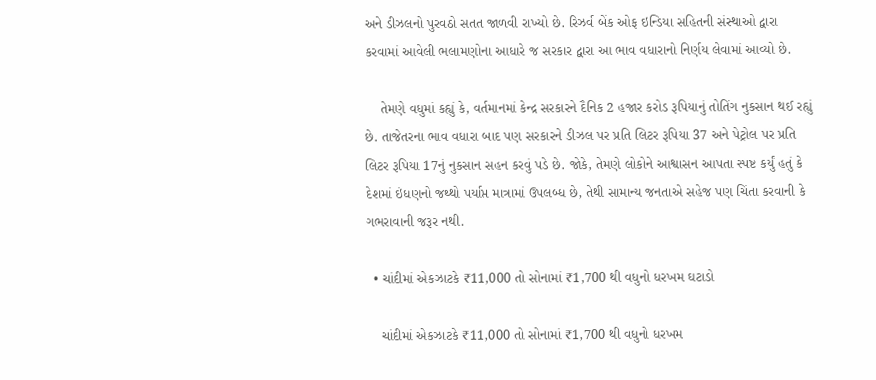અને ડીઝલનો પુરવઠો સતત જાળવી રાખ્યો છે. રિઝર્વ બેંક ઓફ ઇન્ડિયા સહિતની સંસ્થાઓ દ્વારા કરવામાં આવેલી ભલામણોના આધારે જ સરકાર દ્વારા આ ભાવ વધારાનો નિર્ણય લેવામાં આવ્યો છે.

    તેમણે વધુમાં કહ્યું કે, વર્તમાનમાં કેન્દ્ર સરકારને દૈનિક 2 હજાર કરોડ રૂપિયાનું તોતિંગ નુકસાન થઈ રહ્યું છે. તાજેતરના ભાવ વધારા બાદ પણ સરકારને ડીઝલ પર પ્રતિ લિટર રૂપિયા 37 અને પેટ્રોલ પર પ્રતિ લિટર રૂપિયા 17નું નુકસાન સહન કરવું પડે છે. જોકે, તેમણે લોકોને આશ્વાસન આપતા સ્પષ્ટ કર્યું હતું કે દેશમાં ઇંધણનો જથ્થો પર્યાપ્ત માત્રામાં ઉપલબ્ધ છે, તેથી સામાન્ય જનતાએ સહેજ પણ ચિંતા કરવાની કે ગભરાવાની જરૂર નથી.

  • ચાંદીમાં એકઝાટકે ₹11,000 તો સોનામાં ₹1,700 થી વધુનો ધરખમ ઘટાડો

    ચાંદીમાં એકઝાટકે ₹11,000 તો સોનામાં ₹1,700 થી વધુનો ધરખમ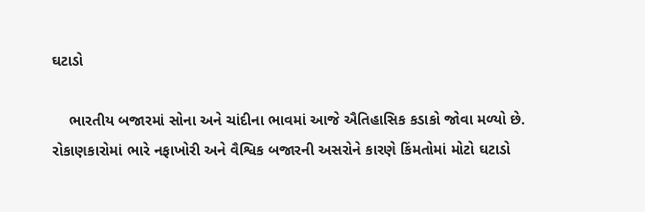ઘટાડો

    ભારતીય બજારમાં સોના અને ચાંદીના ભાવમાં આજે ઐતિહાસિક કડાકો જોવા મળ્યો છે. રોકાણકારોમાં ભારે નફાખોરી અને વૈશ્વિક બજારની અસરોને કારણે કિંમતોમાં મોટો ઘટાડો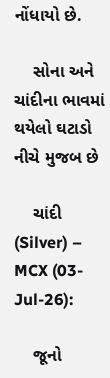નોંધાયો છે.

    સોના અને ચાંદીના ભાવમાં થયેલો ઘટાડો નીચે મુજબ છે

    ચાંદી (Silver) – MCX (03-Jul-26):

    જૂનો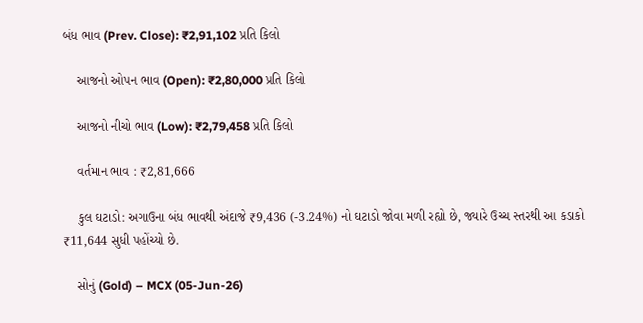બંધ ભાવ (Prev. Close): ₹2,91,102 પ્રતિ કિલો

    આજનો ઓપન ભાવ (Open): ₹2,80,000 પ્રતિ કિલો

    આજનો નીચો ભાવ (Low): ₹2,79,458 પ્રતિ કિલો

    વર્તમાન ભાવ : ₹2,81,666

    કુલ ઘટાડો: અગાઉના બંધ ભાવથી અંદાજે ₹9,436 (-3.24%) નો ઘટાડો જોવા મળી રહ્યો છે, જ્યારે ઉચ્ચ સ્તરથી આ કડાકો ₹11,644 સુધી પહોંચ્યો છે.

    સોનું (Gold) – MCX (05-Jun-26)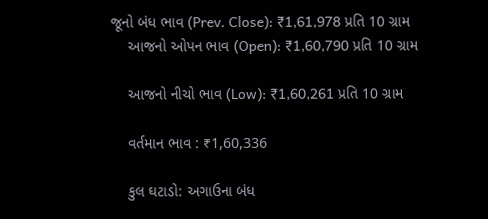જૂનો બંધ ભાવ (Prev. Close): ₹1,61,978 પ્રતિ 10 ગ્રામ
    આજનો ઓપન ભાવ (Open): ₹1,60,790 પ્રતિ 10 ગ્રામ

    આજનો નીચો ભાવ (Low): ₹1,60,261 પ્રતિ 10 ગ્રામ

    વર્તમાન ભાવ : ₹1,60,336

    કુલ ઘટાડો: અગાઉના બંધ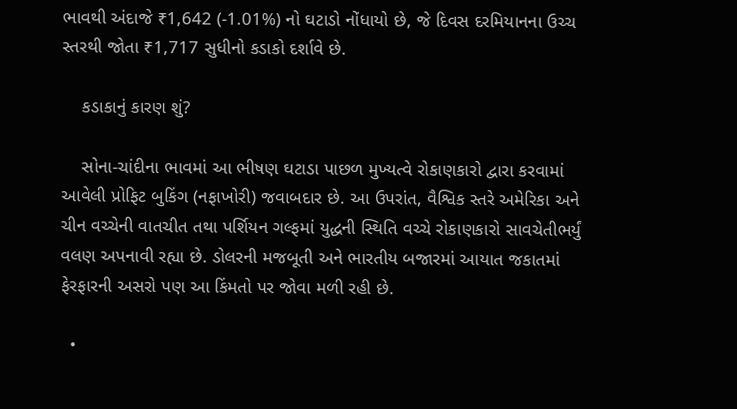ભાવથી અંદાજે ₹1,642 (-1.01%) નો ઘટાડો નોંધાયો છે, જે દિવસ દરમિયાનના ઉચ્ચ સ્તરથી જોતા ₹1,717 સુધીનો કડાકો દર્શાવે છે.

    કડાકાનું કારણ શું?

    સોના-ચાંદીના ભાવમાં આ ભીષણ ઘટાડા પાછળ મુખ્યત્વે રોકાણકારો દ્વારા કરવામાં આવેલી પ્રોફિટ બુકિંગ (નફાખોરી) જવાબદાર છે. આ ઉપરાંત, વૈશ્વિક સ્તરે અમેરિકા અને ચીન વચ્ચેની વાતચીત તથા પર્શિયન ગલ્ફમાં યુદ્ધની સ્થિતિ વચ્ચે રોકાણકારો સાવચેતીભર્યું વલણ અપનાવી રહ્યા છે. ડોલરની મજબૂતી અને ભારતીય બજારમાં આયાત જકાતમાં ફેરફારની અસરો પણ આ કિંમતો પર જોવા મળી રહી છે.

  •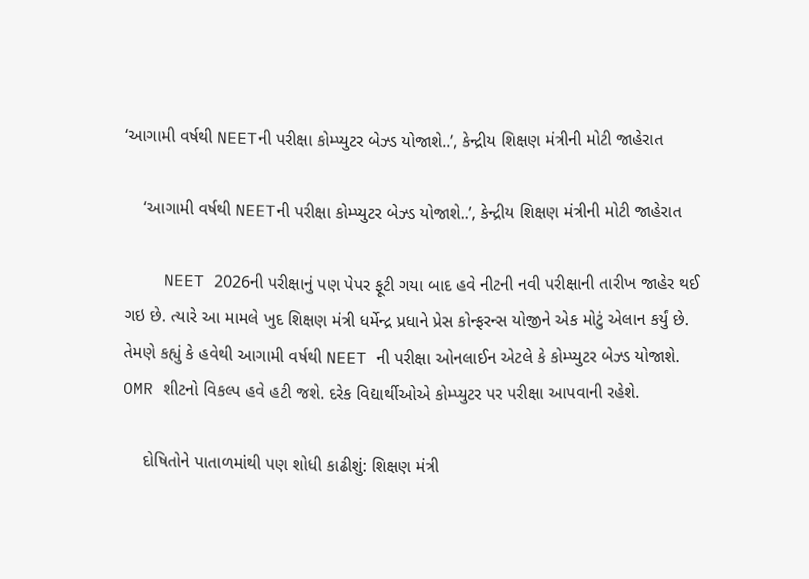‘આગામી વર્ષથી NEETની પરીક્ષા કોમ્પ્યુટર બેઝ્ડ યોજાશે..’, કેન્દ્રીય શિક્ષણ મંત્રીની મોટી જાહેરાત

    ‘આગામી વર્ષથી NEETની પરીક્ષા કોમ્પ્યુટર બેઝ્ડ યોજાશે..’, કેન્દ્રીય શિક્ષણ મંત્રીની મોટી જાહેરાત

    NEET 2026ની પરીક્ષાનું પણ પેપર ફૂટી ગયા બાદ હવે નીટની નવી પરીક્ષાની તારીખ જાહેર થઈ ગઇ છે. ત્યારે આ મામલે ખુદ શિક્ષણ મંત્રી ધર્મેન્દ્ર પ્રધાને પ્રેસ કોન્ફરન્સ યોજીને એક મોટું એલાન કર્યું છે. તેમણે કહ્યું કે હવેથી આગામી વર્ષથી NEET ની પરીક્ષા ઓનલાઈન એટલે કે કોમ્પ્યુટર બેઝ્ડ યોજાશે. OMR શીટનો વિકલ્પ હવે હટી જશે. દરેક વિદ્યાર્થીઓએ કોમ્પ્યુટર પર પરીક્ષા આપવાની રહેશે.

    દોષિતોને પાતાળમાંથી પણ શોધી કાઢીશું: શિક્ષણ મંત્રી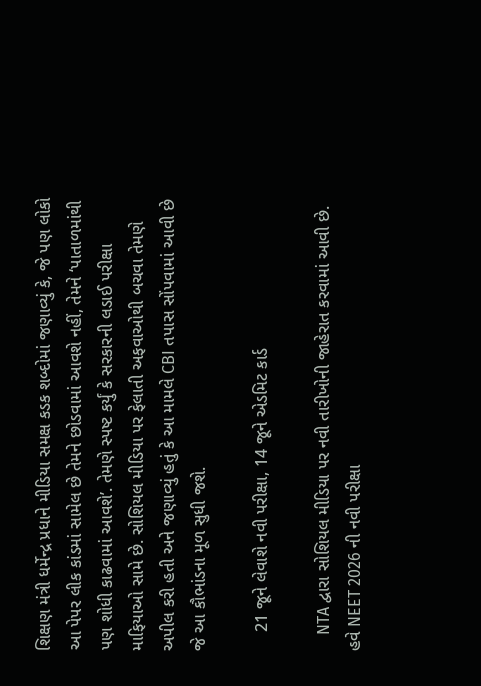શિક્ષણ મંત્રી ધર્મેન્દ્ર પ્રધાને મીડિયા સમક્ષ કડક શબ્દોમાં જણાવ્યું કે, જે પણ લોકો આ પેપર લીક કાંડમાં સામેલ છે તેમને છોડવામાં આવશે નહીં, તેમને ‘પાતાળમાંથી પણ શોધી કાઢવામાં આવશે’. તેમણે સ્પષ્ટ કર્યું કે સરકારની લડાઈ પરીક્ષા માફિયાઓ સામે છે. સોશિયલ મીડિયા પર ફેલાતી અફવાઓથી બચવા તેમણે અપીલ કરી હતી અને જણાવ્યું હતું કે આ મામલે CBI તપાસ સોંપવામાં આવી છે જે આ કૌભાંડના મૂળ સુધી જશે.

    21 જૂને લેવાશે નવી પરીક્ષા, 14 જૂને એડમિટ કાર્ડ

    NTA દ્વારા સોશિયલ મીડિયા પર નવી તારીખોની જાહેરાત કરવામાં આવી છે. હવે NEET 2026 ની નવી પરીક્ષા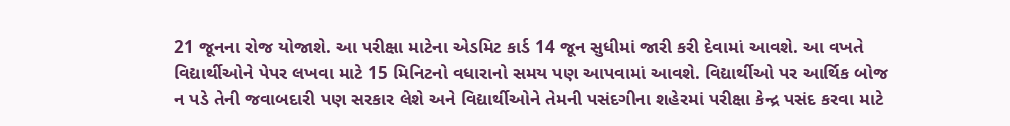21 જૂનના રોજ યોજાશે. આ પરીક્ષા માટેના એડમિટ કાર્ડ 14 જૂન સુધીમાં જારી કરી દેવામાં આવશે. આ વખતે વિદ્યાર્થીઓને પેપર લખવા માટે 15 મિનિટનો વધારાનો સમય પણ આપવામાં આવશે. વિદ્યાર્થીઓ પર આર્થિક બોજ ન પડે તેની જવાબદારી પણ સરકાર લેશે અને વિદ્યાર્થીઓને તેમની પસંદગીના શહેરમાં પરીક્ષા કેન્દ્ર પસંદ કરવા માટે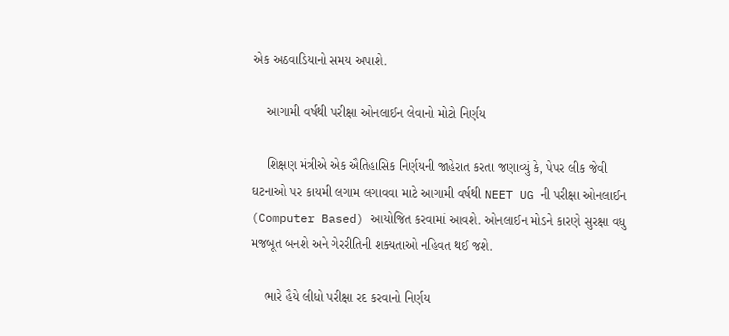એક અઠવાડિયાનો સમય અપાશે.

    આગામી વર્ષથી પરીક્ષા ઓનલાઈન લેવાનો મોટો નિર્ણય

    શિક્ષણ મંત્રીએ એક ઐતિહાસિક નિર્ણયની જાહેરાત કરતા જણાવ્યું કે, પેપર લીક જેવી ઘટનાઓ પર કાયમી લગામ લગાવવા માટે આગામી વર્ષથી NEET UG ની પરીક્ષા ઓનલાઈન (Computer Based) આયોજિત કરવામાં આવશે. ઓનલાઈન મોડને કારણે સુરક્ષા વધુ મજબૂત બનશે અને ગેરરીતિની શક્યતાઓ નહિવત થઈ જશે.

    ભારે હૈયે લીધો પરીક્ષા રદ કરવાનો નિર્ણય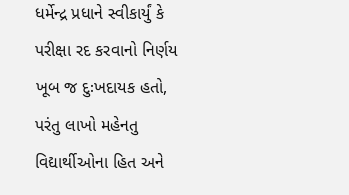ધર્મેન્દ્ર પ્રધાને સ્વીકાર્યું કે પરીક્ષા રદ કરવાનો નિર્ણય ખૂબ જ દુઃખદાયક હતો, પરંતુ લાખો મહેનતુ વિદ્યાર્થીઓના હિત અને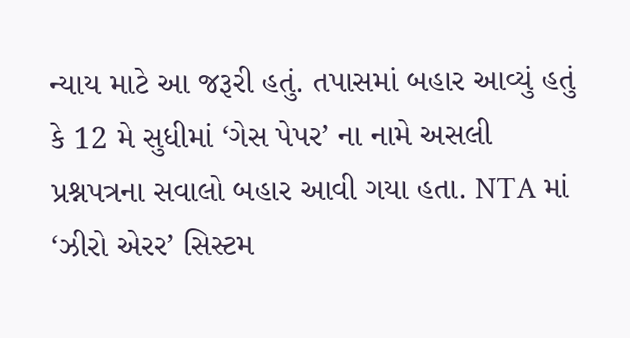ન્યાય માટે આ જરૂરી હતું. તપાસમાં બહાર આવ્યું હતું કે 12 મે સુધીમાં ‘ગેસ પેપર’ ના નામે અસલી પ્રશ્નપત્રના સવાલો બહાર આવી ગયા હતા. NTA માં ‘ઝીરો એરર’ સિસ્ટમ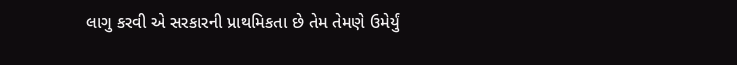લાગુ કરવી એ સરકારની પ્રાથમિકતા છે તેમ તેમણે ઉમેર્યું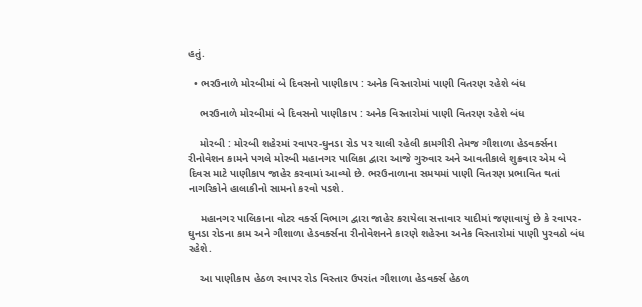હતું.

  • ભરઉનાળે મોરબીમાં બે દિવસનો પાણીકાપ : અનેક વિસ્તારોમાં પાણી વિતરણ રહેશે બંધ

    ભરઉનાળે મોરબીમાં બે દિવસનો પાણીકાપ : અનેક વિસ્તારોમાં પાણી વિતરણ રહેશે બંધ

    મોરબી : મોરબી શહેરમાં રવાપર-ઘુનડા રોડ પર ચાલી રહેલી કામગીરી તેમજ ગૌશાળા હેડવર્ક્સના રીનોવેશન કામને પગલે મોરબી મહાનગર પાલિકા દ્વારા આજે ગુરુવાર અને આવતીકાલે શુક્રવાર એમ બે દિવસ માટે પાણીકાપ જાહેર કરવામાં આવ્યો છે. ભરઉનાળાના સમયમાં પાણી વિતરણ પ્રભાવિત થતાં નાગરિકોને હાલાકીનો સામનો કરવો પડશે.

    મહાનગર પાલિકાના વોટર વર્ક્સ વિભાગ દ્વારા જાહેર કરાયેલા સત્તાવાર યાદીમાં જણાવાયું છે કે રવાપર-ઘુનડા રોડના કામ અને ગૌશાળા હેડવર્ક્સના રીનોવેશનને કારણે શહેરના અનેક વિસ્તારોમાં પાણી પુરવઠો બંધ રહેશે.

    આ પાણીકાપ હેઠળ રવાપર રોડ વિસ્તાર ઉપરાંત ગૌશાળા હેડવર્ક્સ હેઠળ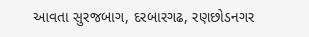આવતા સુરજબાગ, દરબારગઢ, રણછોડનગર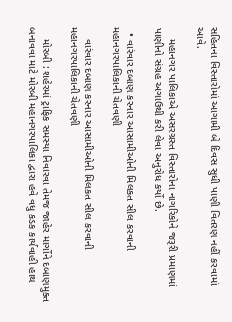સહિતના વિસ્તારોમાં આગામી બે દિવસ સુધી પાણી વિતરણ નહીં કરવામાં આવે.

    મહાનગર પાલિકાએ અસરગ્રસ્ત વિસ્તારોના નાગરિકોને જરૂરી પ્રમાણમાં પાણીનો સંગ્રહ અગાઉથી કરી લેવા અનુરોધ કર્યો છે.

  • વારંવાર દબાણ કરનાર આસામીઓની મિલકત સીલ કરવાની મહાનગરપાલિકાની ચેતવણી

    વારંવાર દબાણ કરનાર આસામીઓની મિલકત સીલ કરવાની મહાનગરપાલિકાની ચેતવણી

    મોરબી : શહેરમાં ટ્રાફિક સમસ્યા નિવારવા તેમજ જાહેર માર્ગોને દબાણમુક્ત બનાવવા માટે મોરબી મહાનગરપાલિકા દ્વારા હવે વધુ કડક કાર્યવાહી હાથ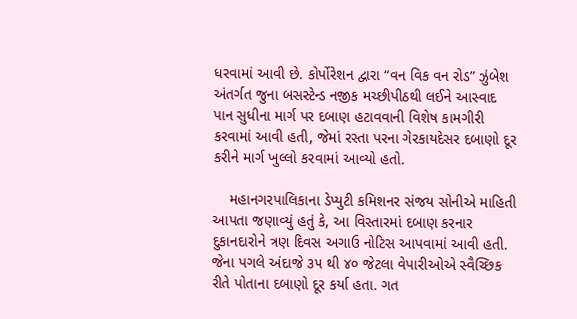ધરવામાં આવી છે. કોર્પોરેશન દ્વારા “વન વિક વન રોડ” ઝુંબેશ અંતર્ગત જુના બસસ્ટેન્ડ નજીક મચ્છીપીઠથી લઈને આસ્વાદ પાન સુધીના માર્ગ પર દબાણ હટાવવાની વિશેષ કામગીરી કરવામાં આવી હતી, જેમાં રસ્તા પરના ગેરકાયદેસર દબાણો દૂર કરીને માર્ગ ખુલ્લો કરવામાં આવ્યો હતો.

    મહાનગરપાલિકાના ડેપ્યુટી કમિશનર સંજય સોનીએ માહિતી આપતા જણાવ્યું હતું કે, આ વિસ્તારમાં દબાણ કરનાર દુકાનદારોને ત્રણ દિવસ અગાઉ નોટિસ આપવામાં આવી હતી. જેના પગલે અંદાજે ૩૫ થી ૪૦ જેટલા વેપારીઓએ સ્વૈચ્છિક રીતે પોતાના દબાણો દૂર કર્યા હતા. ગત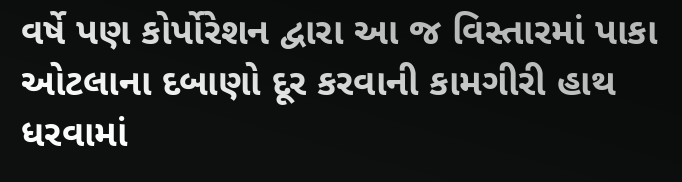વર્ષે પણ કોર્પોરેશન દ્વારા આ જ વિસ્તારમાં પાકા ઓટલાના દબાણો દૂર કરવાની કામગીરી હાથ ધરવામાં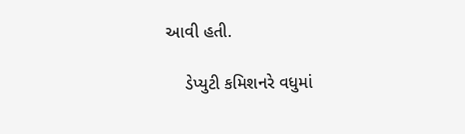આવી હતી.

    ડેપ્યુટી કમિશનરે વધુમાં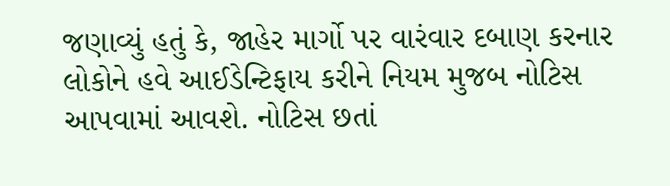જણાવ્યું હતું કે, જાહેર માર્ગો પર વારંવાર દબાણ કરનાર લોકોને હવે આઈડેન્ટિફાય કરીને નિયમ મુજબ નોટિસ આપવામાં આવશે. નોટિસ છતાં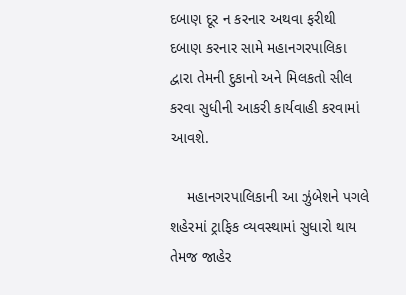દબાણ દૂર ન કરનાર અથવા ફરીથી દબાણ કરનાર સામે મહાનગરપાલિકા દ્વારા તેમની દુકાનો અને મિલકતો સીલ કરવા સુધીની આકરી કાર્યવાહી કરવામાં આવશે.

    મહાનગરપાલિકાની આ ઝુંબેશને પગલે શહેરમાં ટ્રાફિક વ્યવસ્થામાં સુધારો થાય તેમજ જાહેર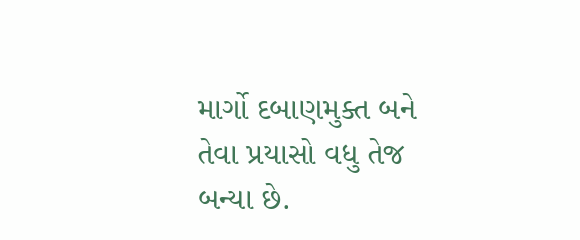માર્ગો દબાણમુક્ત બને તેવા પ્રયાસો વધુ તેજ બન્યા છે.